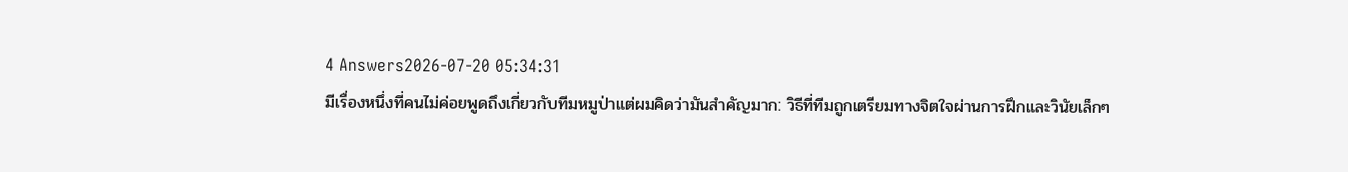4 Answers2026-07-20 05:34:31
มีเรื่องหนึ่งที่คนไม่ค่อยพูดถึงเกี่ยวกับทีมหมูป่าแต่ผมคิดว่ามันสำคัญมาก: วิธีที่ทีมถูกเตรียมทางจิตใจผ่านการฝึกและวินัยเล็กๆ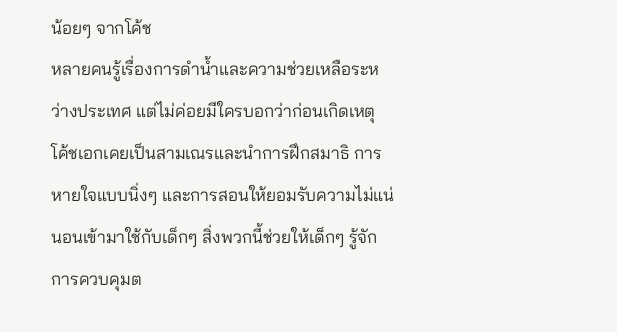น้อยๆ จากโค้ช
หลายคนรู้เรื่องการดำน้ำและความช่วยเหลือระหว่างประเทศ แต่ไม่ค่อยมีใครบอกว่าก่อนเกิดเหตุ โค้ชเอกเคยเป็นสามเณรและนำการฝึกสมาธิ การหายใจแบบนิ่งๆ และการสอนให้ยอมรับความไม่แน่นอนเข้ามาใช้กับเด็กๆ สิ่งพวกนี้ช่วยให้เด็กๆ รู้จักการควบคุมต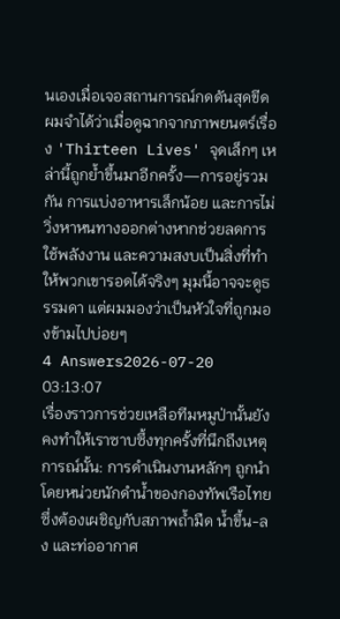นเองเมื่อเจอสถานการณ์กดดันสุดขีด
ผมจำได้ว่าเมื่อดูฉากจากภาพยนตร์เรื่อง 'Thirteen Lives' จุดเล็กๆ เหล่านี้ถูกย้ำขึ้นมาอีกครั้ง—การอยู่รวมกัน การแบ่งอาหารเล็กน้อย และการไม่วิ่งหาหนทางออกต่างหากช่วยลดการใช้พลังงาน และความสงบเป็นสิ่งที่ทำให้พวกเขารอดได้จริงๆ มุมนี้อาจจะดูธรรมดา แต่ผมมองว่าเป็นหัวใจที่ถูกมองข้ามไปบ่อยๆ
4 Answers2026-07-20 03:13:07
เรื่องราวการช่วยเหลือทีมหมูป่านั้นยังคงทำให้เราซาบซึ้งทุกครั้งที่นึกถึงเหตุการณ์นั้น: การดำเนินงานหลักๆ ถูกนำโดยหน่วยนักดำน้ำของกองทัพเรือไทยซึ่งต้องเผชิญกับสภาพถ้ำมืด น้ำขึ้น-ลง และท่ออากาศ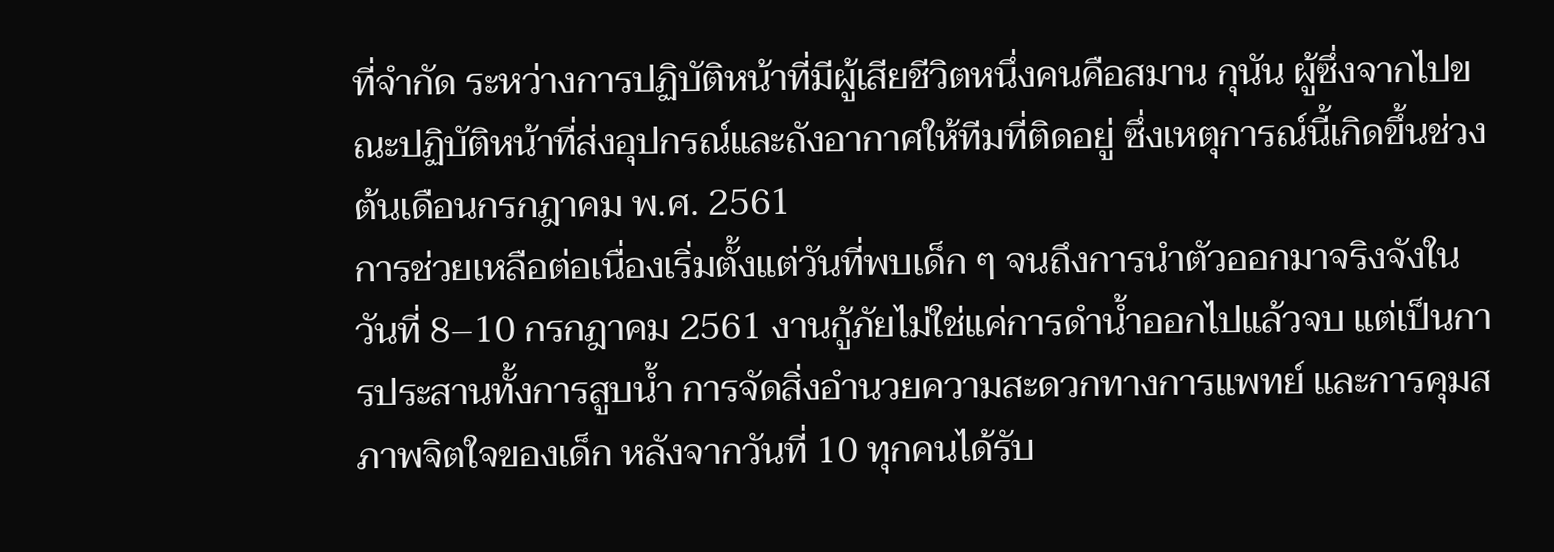ที่จำกัด ระหว่างการปฏิบัติหน้าที่มีผู้เสียชีวิตหนึ่งคนคือสมาน กุนัน ผู้ซึ่งจากไปขณะปฏิบัติหน้าที่ส่งอุปกรณ์และถังอากาศให้ทีมที่ติดอยู่ ซึ่งเหตุการณ์นี้เกิดขึ้นช่วงต้นเดือนกรกฎาคม พ.ศ. 2561
การช่วยเหลือต่อเนื่องเริ่มตั้งแต่วันที่พบเด็ก ๆ จนถึงการนำตัวออกมาจริงจังในวันที่ 8–10 กรกฎาคม 2561 งานกู้ภัยไม่ใช่แค่การดำน้ำออกไปแล้วจบ แต่เป็นการประสานทั้งการสูบน้ำ การจัดสิ่งอำนวยความสะดวกทางการแพทย์ และการคุมสภาพจิตใจของเด็ก หลังจากวันที่ 10 ทุกคนได้รับ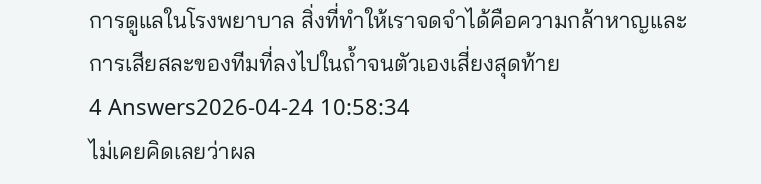การดูแลในโรงพยาบาล สิ่งที่ทำให้เราจดจำได้คือความกล้าหาญและการเสียสละของทีมที่ลงไปในถ้ำจนตัวเองเสี่ยงสุดท้าย
4 Answers2026-04-24 10:58:34
ไม่เคยคิดเลยว่าผล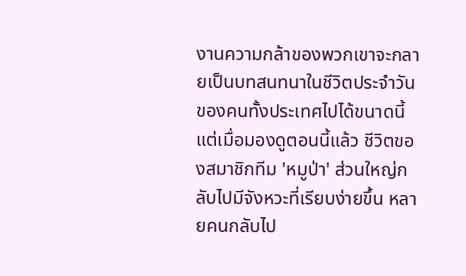งานความกล้าของพวกเขาจะกลายเป็นบทสนทนาในชีวิตประจำวันของคนทั้งประเทศไปได้ขนาดนี้ แต่เมื่อมองดูตอนนี้แล้ว ชีวิตของสมาชิกทีม 'หมูป่า' ส่วนใหญ่กลับไปมีจังหวะที่เรียบง่ายขึ้น หลายคนกลับไป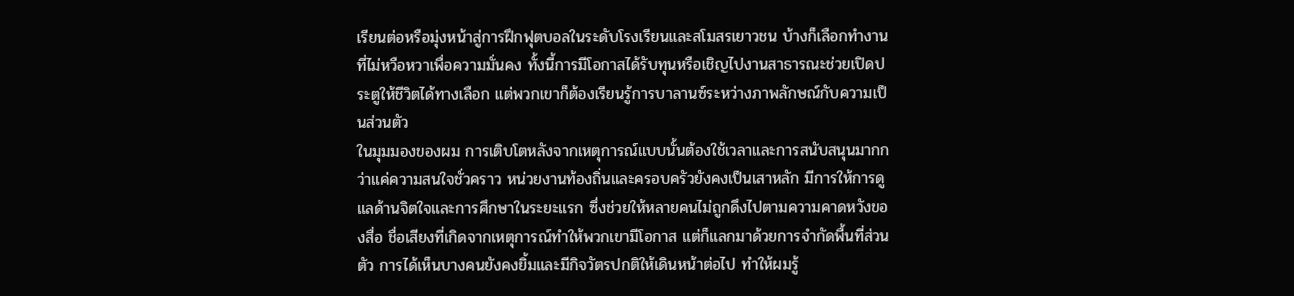เรียนต่อหรือมุ่งหน้าสู่การฝึกฟุตบอลในระดับโรงเรียนและสโมสรเยาวชน บ้างก็เลือกทำงานที่ไม่หวือหวาเพื่อความมั่นคง ทั้งนี้การมีโอกาสได้รับทุนหรือเชิญไปงานสาธารณะช่วยเปิดประตูให้ชีวิตได้ทางเลือก แต่พวกเขาก็ต้องเรียนรู้การบาลานซ์ระหว่างภาพลักษณ์กับความเป็นส่วนตัว
ในมุมมองของผม การเติบโตหลังจากเหตุการณ์แบบนั้นต้องใช้เวลาและการสนับสนุนมากกว่าแค่ความสนใจชั่วคราว หน่วยงานท้องถิ่นและครอบครัวยังคงเป็นเสาหลัก มีการให้การดูแลด้านจิตใจและการศึกษาในระยะแรก ซึ่งช่วยให้หลายคนไม่ถูกดึงไปตามความคาดหวังของสื่อ ชื่อเสียงที่เกิดจากเหตุการณ์ทำให้พวกเขามีโอกาส แต่ก็แลกมาด้วยการจำกัดพื้นที่ส่วนตัว การได้เห็นบางคนยังคงยิ้มและมีกิจวัตรปกติให้เดินหน้าต่อไป ทำให้ผมรู้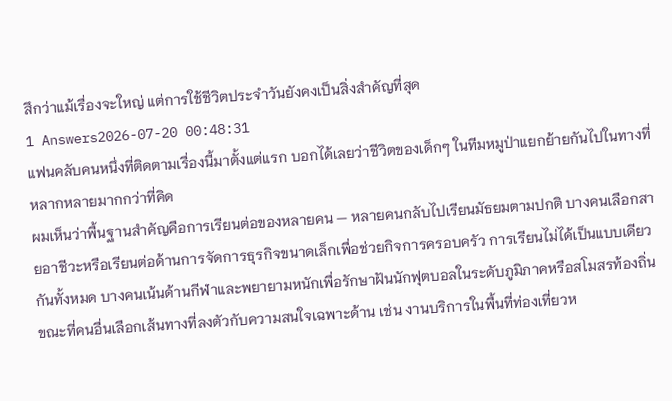สึกว่าแม้เรื่องจะใหญ่ แต่การใช้ชีวิตประจำวันยังคงเป็นสิ่งสำคัญที่สุด
1 Answers2026-07-20 00:48:31
แฟนคลับคนหนึ่งที่ติดตามเรื่องนี้มาตั้งแต่แรก บอกได้เลยว่าชีวิตของเด็กๆ ในทีมหมูป่าแยกย้ายกันไปในทางที่หลากหลายมากกว่าที่คิด
ผมเห็นว่าพื้นฐานสำคัญคือการเรียนต่อของหลายคน — หลายคนกลับไปเรียนมัธยมตามปกติ บางคนเลือกสายอาชีวะหรือเรียนต่อด้านการจัดการธุรกิจขนาดเล็กเพื่อช่วยกิจการครอบครัว การเรียนไม่ได้เป็นแบบเดียวกันทั้งหมด บางคนเน้นด้านกีฬาและพยายามหนักเพื่อรักษาฝันนักฟุตบอลในระดับภูมิภาคหรือสโมสรท้องถิ่น ขณะที่คนอื่นเลือกเส้นทางที่ลงตัวกับความสนใจเฉพาะด้าน เช่น งานบริการในพื้นที่ท่องเที่ยวห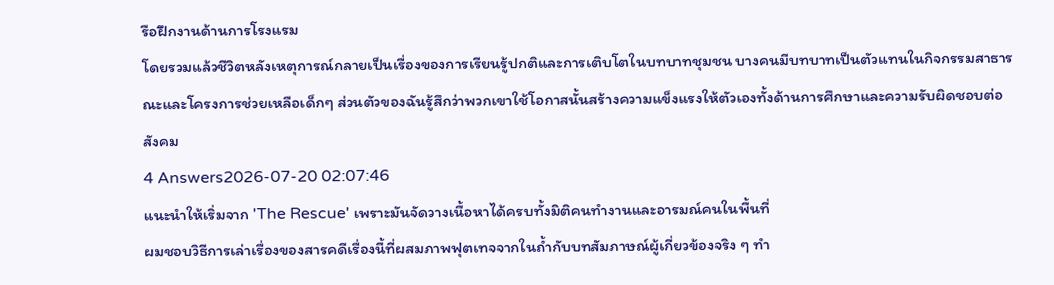รือฝึกงานด้านการโรงแรม
โดยรวมแล้วชีวิตหลังเหตุการณ์กลายเป็นเรื่องของการเรียนรู้ปกติและการเติบโตในบทบาทชุมชน บางคนมีบทบาทเป็นตัวแทนในกิจกรรมสาธารณะและโครงการช่วยเหลือเด็กๆ ส่วนตัวของฉันรู้สึกว่าพวกเขาใช้โอกาสนั้นสร้างความแข็งแรงให้ตัวเองทั้งด้านการศึกษาและความรับผิดชอบต่อสังคม
4 Answers2026-07-20 02:07:46
แนะนำให้เริ่มจาก 'The Rescue' เพราะมันจัดวางเนื้อหาได้ครบทั้งมิติคนทำงานและอารมณ์คนในพื้นที่
ผมชอบวิธีการเล่าเรื่องของสารคดีเรื่องนี้ที่ผสมภาพฟุตเทจจากในถ้ำกับบทสัมภาษณ์ผู้เกี่ยวข้องจริง ๆ ทำ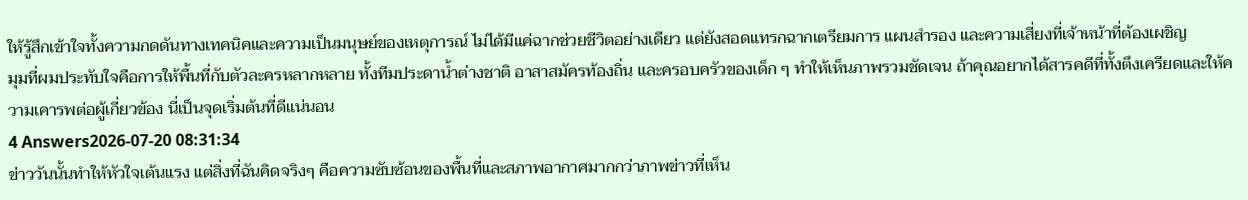ให้รู้สึกเข้าใจทั้งความกดดันทางเทคนิคและความเป็นมนุษย์ของเหตุการณ์ ไม่ได้มีแค่ฉากช่วยชีวิตอย่างเดียว แต่ยังสอดแทรกฉากเตรียมการ แผนสำรอง และความเสี่ยงที่เจ้าหน้าที่ต้องเผชิญ
มุมที่ผมประทับใจคือการให้พื้นที่กับตัวละครหลากหลาย ทั้งทีมประดาน้ำต่างชาติ อาสาสมัครท้องถิ่น และครอบครัวของเด็ก ๆ ทำให้เห็นภาพรวมชัดเจน ถ้าคุณอยากได้สารคดีที่ทั้งตึงเครียดและให้ความเคารพต่อผู้เกี่ยวข้อง นี่เป็นจุดเริ่มต้นที่ดีแน่นอน
4 Answers2026-07-20 08:31:34
ข่าววันนั้นทำให้หัวใจเต้นแรง แต่สิ่งที่ฉันคิดจริงๆ คือความซับซ้อนของพื้นที่และสภาพอากาศมากกว่าภาพข่าวที่เห็น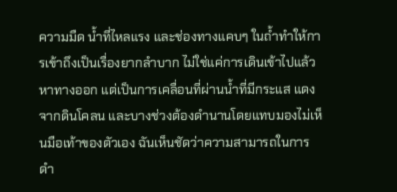ความมืด น้ำที่ไหลแรง และช่องทางแคบๆ ในถ้ำทำให้การเข้าถึงเป็นเรื่องยากลำบาก ไม่ใช่แค่การเดินเข้าไปแล้วหาทางออก แต่เป็นการเคลื่อนที่ผ่านน้ำที่มีกระแส แดงจากดินโคลน และบางช่วงต้องดำนานโดยแทบมองไม่เห็นมือเท้าของตัวเอง ฉันเห็นชัดว่าความสามารถในการดำ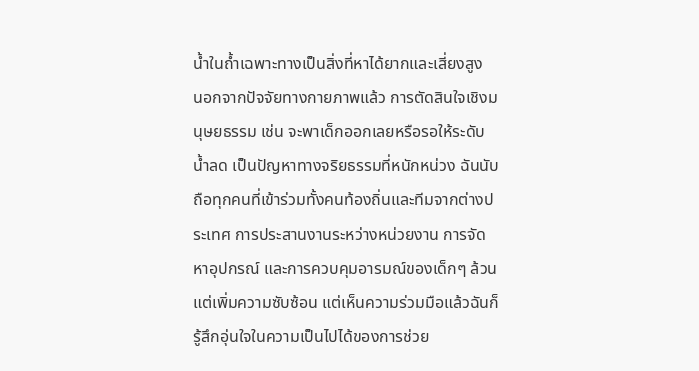น้ำในถ้ำเฉพาะทางเป็นสิ่งที่หาได้ยากและเสี่ยงสูง
นอกจากปัจจัยทางกายภาพแล้ว การตัดสินใจเชิงมนุษยธรรม เช่น จะพาเด็กออกเลยหรือรอให้ระดับน้ำลด เป็นปัญหาทางจริยธรรมที่หนักหน่วง ฉันนับถือทุกคนที่เข้าร่วมทั้งคนท้องถิ่นและทีมจากต่างประเทศ การประสานงานระหว่างหน่วยงาน การจัดหาอุปกรณ์ และการควบคุมอารมณ์ของเด็กๆ ล้วนแต่เพิ่มความซับซ้อน แต่เห็นความร่วมมือแล้วฉันก็รู้สึกอุ่นใจในความเป็นไปได้ของการช่วย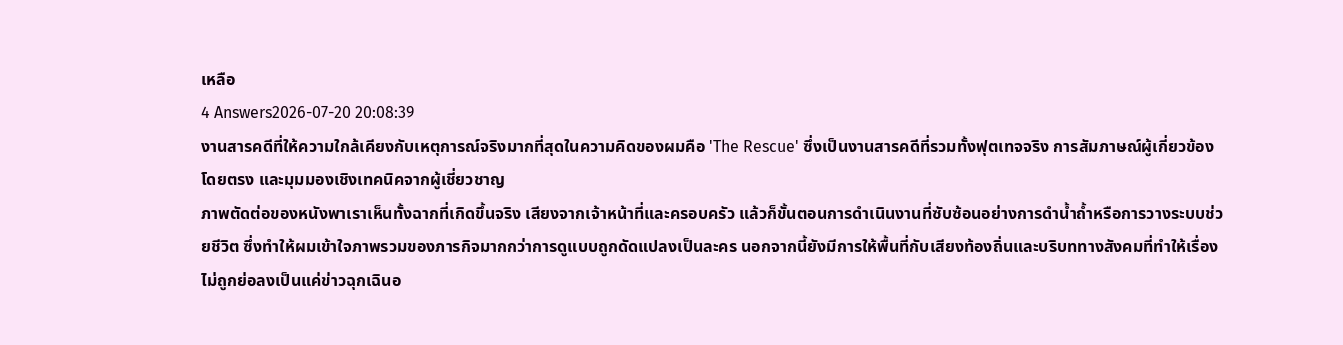เหลือ
4 Answers2026-07-20 20:08:39
งานสารคดีที่ให้ความใกล้เคียงกับเหตุการณ์จริงมากที่สุดในความคิดของผมคือ 'The Rescue' ซึ่งเป็นงานสารคดีที่รวมทั้งฟุตเทจจริง การสัมภาษณ์ผู้เกี่ยวข้องโดยตรง และมุมมองเชิงเทคนิคจากผู้เชี่ยวชาญ
ภาพตัดต่อของหนังพาเราเห็นทั้งฉากที่เกิดขึ้นจริง เสียงจากเจ้าหน้าที่และครอบครัว แล้วก็ขั้นตอนการดำเนินงานที่ซับซ้อนอย่างการดำน้ำถ้ำหรือการวางระบบช่วยชีวิต ซึ่งทำให้ผมเข้าใจภาพรวมของภารกิจมากกว่าการดูแบบถูกดัดแปลงเป็นละคร นอกจากนี้ยังมีการให้พื้นที่กับเสียงท้องถิ่นและบริบททางสังคมที่ทำให้เรื่องไม่ถูกย่อลงเป็นแค่ข่าวฉุกเฉินอ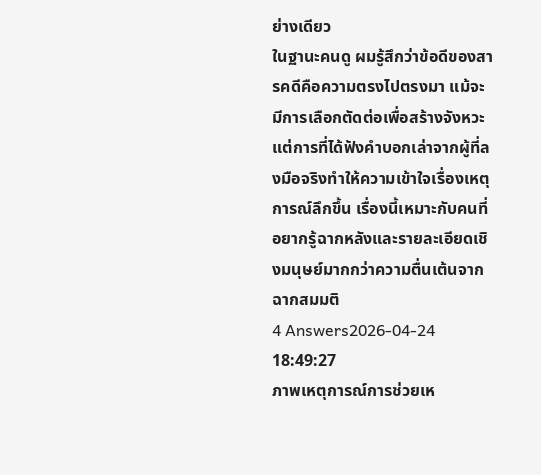ย่างเดียว
ในฐานะคนดู ผมรู้สึกว่าข้อดีของสารคดีคือความตรงไปตรงมา แม้จะมีการเลือกตัดต่อเพื่อสร้างจังหวะ แต่การที่ได้ฟังคำบอกเล่าจากผู้ที่ลงมือจริงทำให้ความเข้าใจเรื่องเหตุการณ์ลึกขึ้น เรื่องนี้เหมาะกับคนที่อยากรู้ฉากหลังและรายละเอียดเชิงมนุษย์มากกว่าความตื่นเต้นจากฉากสมมติ
4 Answers2026-04-24 18:49:27
ภาพเหตุการณ์การช่วยเห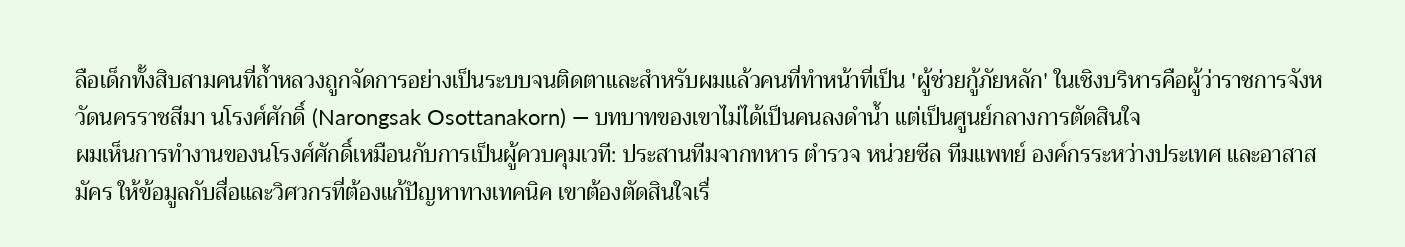ลือเด็กทั้งสิบสามคนที่ถ้ำหลวงถูกจัดการอย่างเป็นระบบจนติดตาและสำหรับผมแล้วคนที่ทำหน้าที่เป็น 'ผู้ช่วยกู้ภัยหลัก' ในเชิงบริหารคือผู้ว่าราชการจังหวัดนครราชสีมา นโรงศ์ศักดิ์ (Narongsak Osottanakorn) — บทบาทของเขาไม่ได้เป็นคนลงดำน้ำ แต่เป็นศูนย์กลางการตัดสินใจ
ผมเห็นการทำงานของนโรงศ์ศักดิ์เหมือนกับการเป็นผู้ควบคุมเวที: ประสานทีมจากทหาร ตำรวจ หน่วยซีล ทีมแพทย์ องค์กรระหว่างประเทศ และอาสาสมัคร ให้ข้อมูลกับสื่อและวิศวกรที่ต้องแก้ปัญหาทางเทคนิค เขาต้องตัดสินใจเรื่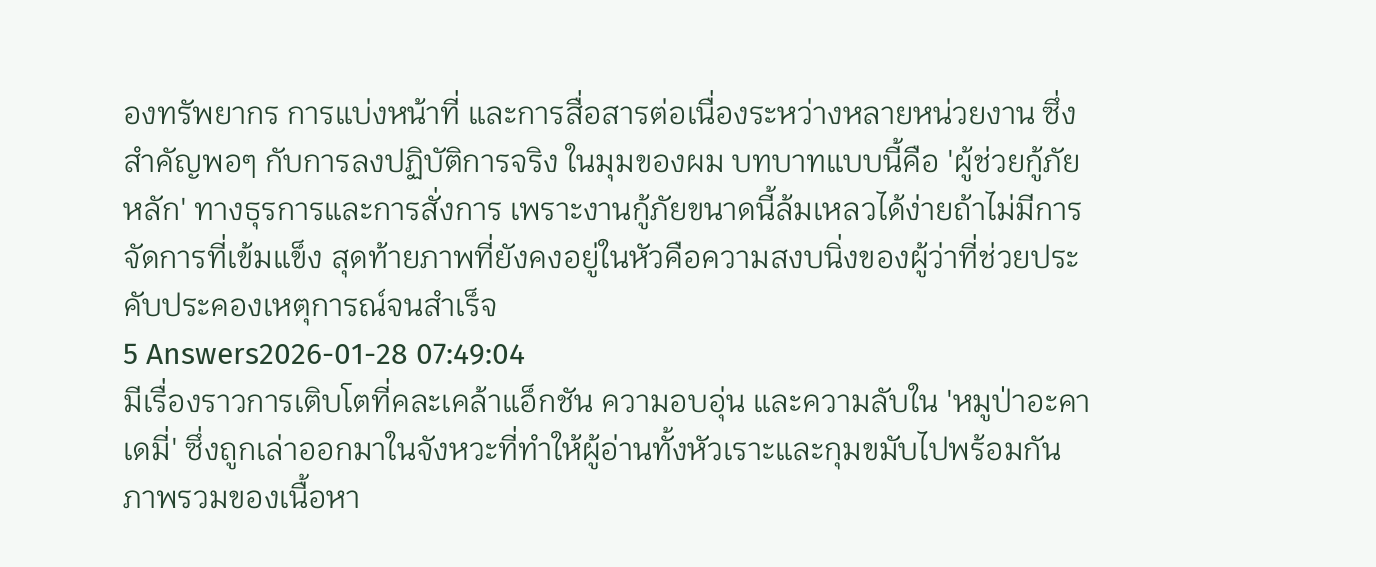องทรัพยากร การแบ่งหน้าที่ และการสื่อสารต่อเนื่องระหว่างหลายหน่วยงาน ซึ่งสำคัญพอๆ กับการลงปฏิบัติการจริง ในมุมของผม บทบาทแบบนี้คือ 'ผู้ช่วยกู้ภัยหลัก' ทางธุรการและการสั่งการ เพราะงานกู้ภัยขนาดนี้ล้มเหลวได้ง่ายถ้าไม่มีการจัดการที่เข้มแข็ง สุดท้ายภาพที่ยังคงอยู่ในหัวคือความสงบนิ่งของผู้ว่าที่ช่วยประคับประคองเหตุการณ์จนสำเร็จ
5 Answers2026-01-28 07:49:04
มีเรื่องราวการเติบโตที่คละเคล้าแอ็กชัน ความอบอุ่น และความลับใน 'หมูป่าอะคาเดมี่' ซึ่งถูกเล่าออกมาในจังหวะที่ทำให้ผู้อ่านทั้งหัวเราะและกุมขมับไปพร้อมกัน
ภาพรวมของเนื้อหา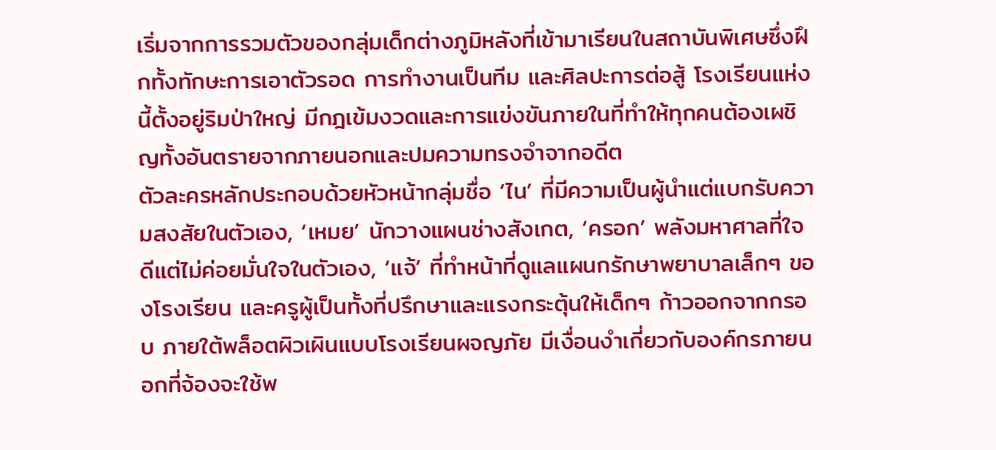เริ่มจากการรวมตัวของกลุ่มเด็กต่างภูมิหลังที่เข้ามาเรียนในสถาบันพิเศษซึ่งฝึกทั้งทักษะการเอาตัวรอด การทำงานเป็นทีม และศิลปะการต่อสู้ โรงเรียนแห่งนี้ตั้งอยู่ริมป่าใหญ่ มีกฎเข้มงวดและการแข่งขันภายในที่ทำให้ทุกคนต้องเผชิญทั้งอันตรายจากภายนอกและปมความทรงจำจากอดีต
ตัวละครหลักประกอบด้วยหัวหน้ากลุ่มชื่อ ‘ไน’ ที่มีความเป็นผู้นำแต่แบกรับความสงสัยในตัวเอง, ‘เหมย’ นักวางแผนช่างสังเกต, ‘ครอก’ พลังมหาศาลที่ใจดีแต่ไม่ค่อยมั่นใจในตัวเอง, ‘แจ้’ ที่ทำหน้าที่ดูแลแผนกรักษาพยาบาลเล็กๆ ของโรงเรียน และครูผู้เป็นทั้งที่ปรึกษาและแรงกระตุ้นให้เด็กๆ ก้าวออกจากกรอบ ภายใต้พล็อตผิวเผินแบบโรงเรียนผจญภัย มีเงื่อนงำเกี่ยวกับองค์กรภายนอกที่จ้องจะใช้พ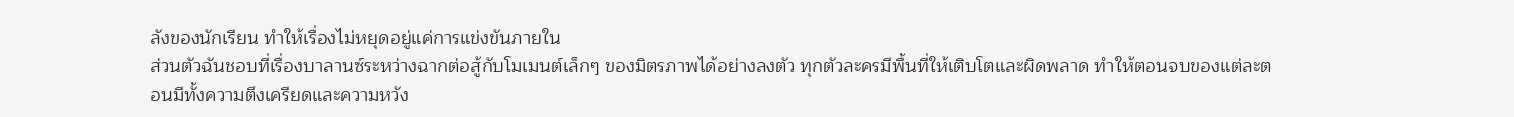ลังของนักเรียน ทำให้เรื่องไม่หยุดอยู่แค่การแข่งขันภายใน
ส่วนตัวฉันชอบที่เรื่องบาลานซ์ระหว่างฉากต่อสู้กับโมเมนต์เล็กๆ ของมิตรภาพได้อย่างลงตัว ทุกตัวละครมีพื้นที่ให้เติบโตและผิดพลาด ทำให้ตอนจบของแต่ละตอนมีทั้งความตึงเครียดและความหวัง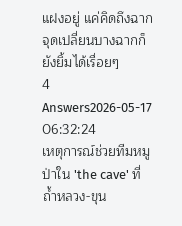แฝงอยู่ แค่คิดถึงฉากจุดเปลี่ยนบางฉากก็ยังยิ้มได้เรื่อยๆ
4 Answers2026-05-17 06:32:24
เหตุการณ์ช่วยทีมหมูป่าใน 'the cave' ที่ถ้ำหลวง-ขุน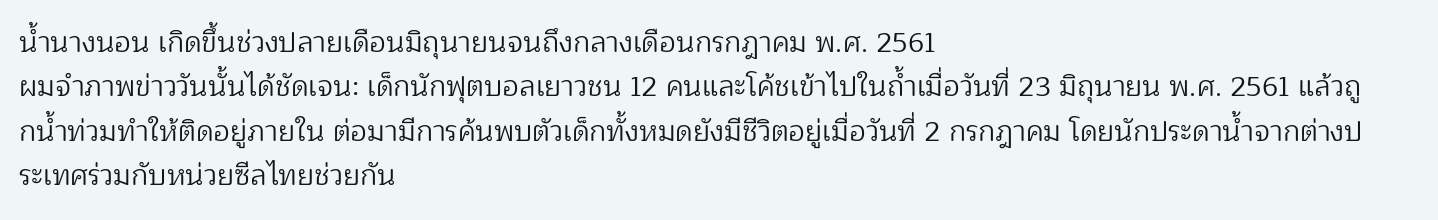น้ำนางนอน เกิดขึ้นช่วงปลายเดือนมิถุนายนจนถึงกลางเดือนกรกฎาคม พ.ศ. 2561
ผมจำภาพข่าววันนั้นได้ชัดเจน: เด็กนักฟุตบอลเยาวชน 12 คนและโค้ชเข้าไปในถ้ำเมื่อวันที่ 23 มิถุนายน พ.ศ. 2561 แล้วถูกน้ำท่วมทำให้ติดอยู่ภายใน ต่อมามีการค้นพบตัวเด็กทั้งหมดยังมีชีวิตอยู่เมื่อวันที่ 2 กรกฎาคม โดยนักประดาน้ำจากต่างประเทศร่วมกับหน่วยซีลไทยช่วยกัน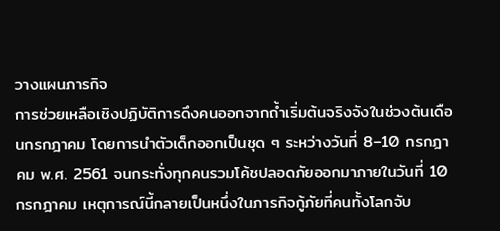วางแผนภารกิจ
การช่วยเหลือเชิงปฏิบัติการดึงคนออกจากถ้ำเริ่มต้นจริงจังในช่วงต้นเดือนกรกฎาคม โดยการนำตัวเด็กออกเป็นชุด ๆ ระหว่างวันที่ 8–10 กรกฎาคม พ.ศ. 2561 จนกระทั่งทุกคนรวมโค้ชปลอดภัยออกมาภายในวันที่ 10 กรกฎาคม เหตุการณ์นี้กลายเป็นหนึ่งในภารกิจกู้ภัยที่คนทั้งโลกจับ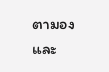ตามองและ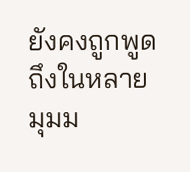ยังคงถูกพูดถึงในหลายมุมม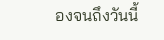องจนถึงวันนี้